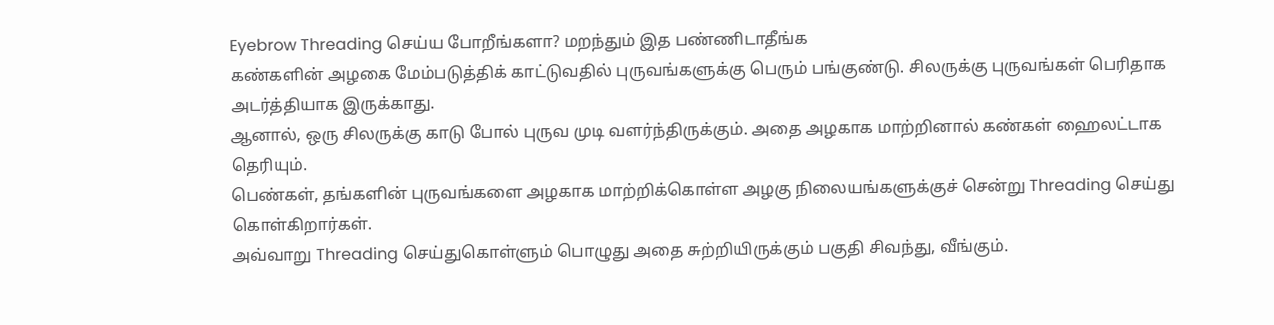Eyebrow Threading செய்ய போறீங்களா? மறந்தும் இத பண்ணிடாதீங்க
கண்களின் அழகை மேம்படுத்திக் காட்டுவதில் புருவங்களுக்கு பெரும் பங்குண்டு. சிலருக்கு புருவங்கள் பெரிதாக அடர்த்தியாக இருக்காது.
ஆனால், ஒரு சிலருக்கு காடு போல் புருவ முடி வளர்ந்திருக்கும். அதை அழகாக மாற்றினால் கண்கள் ஹைலட்டாக தெரியும்.
பெண்கள், தங்களின் புருவங்களை அழகாக மாற்றிக்கொள்ள அழகு நிலையங்களுக்குச் சென்று Threading செய்து கொள்கிறார்கள்.
அவ்வாறு Threading செய்துகொள்ளும் பொழுது அதை சுற்றியிருக்கும் பகுதி சிவந்து, வீங்கும்.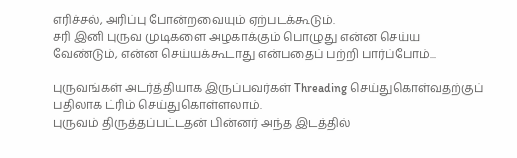எரிச்சல், அரிப்பு போன்றவையும் ஏற்படக்கூடும்.
சரி இனி புருவ முடிகளை அழகாக்கும் பொழுது என்ன செய்ய வேண்டும், என்ன செய்யக்கூடாது என்பதைப் பற்றி பார்ப்போம்...

புருவங்கள் அடர்த்தியாக இருப்பவர்கள் Threading செய்துகொள்வதற்குப் பதிலாக ட்ரிம் செய்துகொள்ளலாம்.
புருவம் திருத்தப்பட்டதன் பின்னர் அந்த இடத்தில்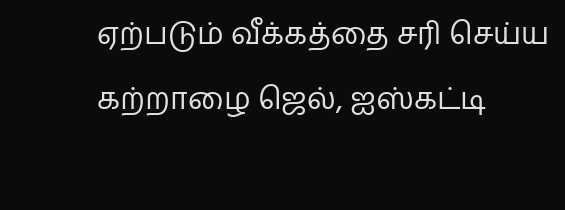ஏற்படும் வீக்கத்தை சரி செய்ய கற்றாழை ஜெல், ஐஸ்கட்டி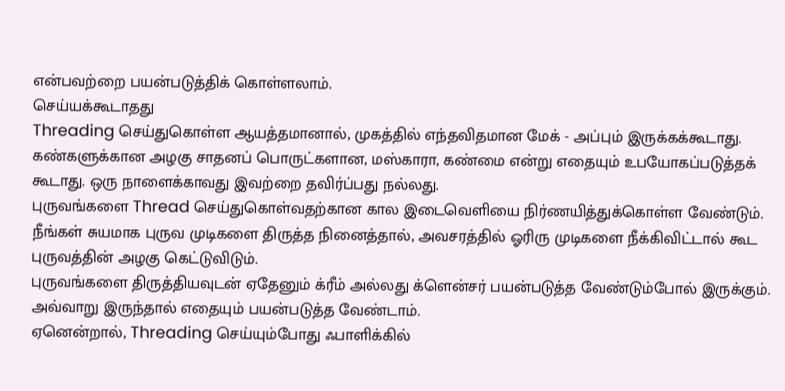என்பவற்றை பயன்படுத்திக் கொள்ளலாம்.
செய்யக்கூடாதது
Threading செய்துகொள்ள ஆயத்தமானால், முகத்தில் எந்தவிதமான மேக் - அப்பும் இருக்கக்கூடாது.
கண்களுக்கான அழகு சாதனப் பொருட்களான, மஸ்காரா, கண்மை என்று எதையும் உபயோகப்படுத்தக் கூடாது. ஒரு நாளைக்காவது இவற்றை தவிர்ப்பது நல்லது.
புருவங்களை Thread செய்துகொள்வதற்கான கால இடைவெளியை நிர்ணயித்துக்கொள்ள வேண்டும்.
நீங்கள் சுயமாக புருவ முடிகளை திருத்த நினைத்தால், அவசரத்தில் ஓரிரு முடிகளை நீக்கிவிட்டால் கூட புருவத்தின் அழகு கெட்டுவிடும்.
புருவங்களை திருத்தியவுடன் ஏதேனும் க்ரீம் அல்லது க்ளென்சர் பயன்படுத்த வேண்டும்போல் இருக்கும். அவ்வாறு இருந்தால் எதையும் பயன்படுத்த வேண்டாம்.
ஏனென்றால், Threading செய்யும்போது ஃபாளிக்கில்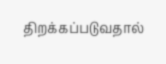திறக்கப்படுவதால்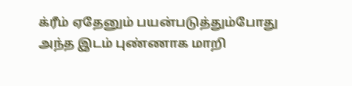க்ரீம் ஏதேனும் பயன்படுத்தும்போது அந்த இடம் புண்ணாக மாறி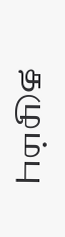தழும்பு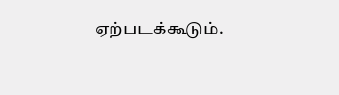ஏற்படக்கூடும்.